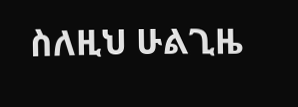ስለዚህ ሁልጊዜ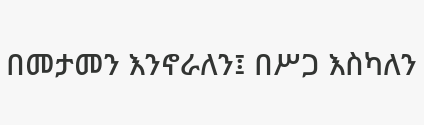በመታመን እንኖራለን፤ በሥጋ እስካለን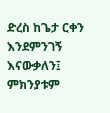ድረስ ከጌታ ርቀን እንደምንገኝ እናውቃለን፤ ምክንያቱም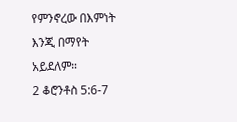የምንኖረው በእምነት እንጂ በማየት አይደለም።
2 ቆሮንቶስ 5:6-7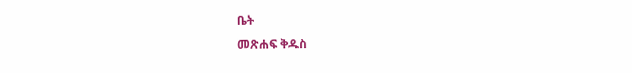ቤት
መጽሐፍ ቅዱስ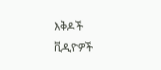እቅዶች
ቪዲዮዎች